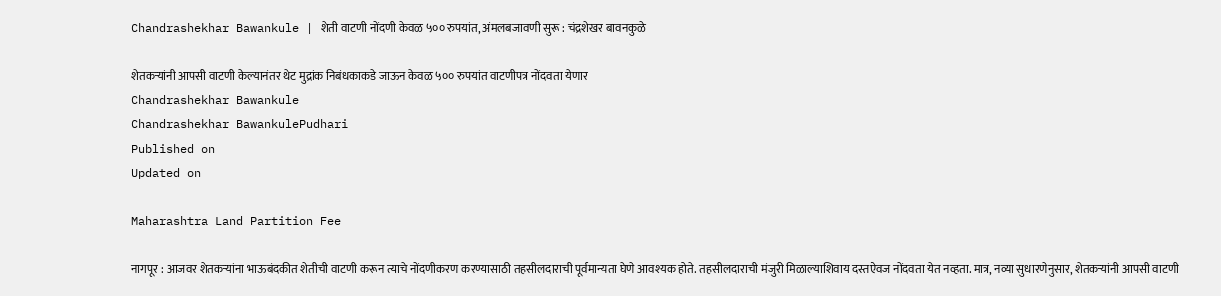Chandrashekhar Bawankule | शेती वाटणी नोंदणी केवळ ५०० रुपयांत, अंमलबजावणी सुरू : चंद्रशेखर बावनकुळे

शेतकऱ्यांनी आपसी वाटणी केल्यानंतर थेट मुद्रांक निबंधकाकडे जाऊन केवळ ५०० रुपयांत वाटणीपत्र नोंदवता येणार
Chandrashekhar Bawankule
Chandrashekhar BawankulePudhari
Published on
Updated on

Maharashtra Land Partition Fee

नागपूर : आजवर शेतकऱ्यांना भाऊबंदकीत शेतीची वाटणी करून त्याचे नोंदणीकरण करण्यासाठी तहसीलदाराची पूर्वमान्यता घेणे आवश्यक होते. तहसीलदाराची मंजुरी मिळाल्याशिवाय दस्तऐवज नोंदवता येत नव्हता. मात्र, नव्या सुधारणेनुसार, शेतकऱ्यांनी आपसी वाटणी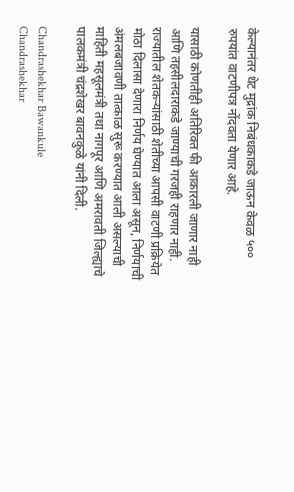केल्यानंतर थेट मुद्रांक निबंधकाकडे जाऊन केवळ ५०० रुपयांत वाटणीपत्र नोंदवता येणार आहे.

यासाठी कोणतीही अतिरिक्त फी आकारली जाणार नाही आणि तहसीलदाराकडे जाण्याची गरजही राहणार नाही. राज्यातील शेतकऱ्यांसाठी शेतीच्या आपसी वाटणी प्रक्रियेत मोठा दिलासा देणारा निर्णय घेण्यात आला असून, निर्णयाची अंमलबजावणी तात्काळ सुरू करण्यात आली असल्याची माहिती महसूलमंत्री तथा नागपूर आणि अमरावती जिल्ह्याचे पालकमंत्री चंद्रशेखर बावनकुळे यांनी दिली.

Chandrashekhar Bawankule
Chandrashekhar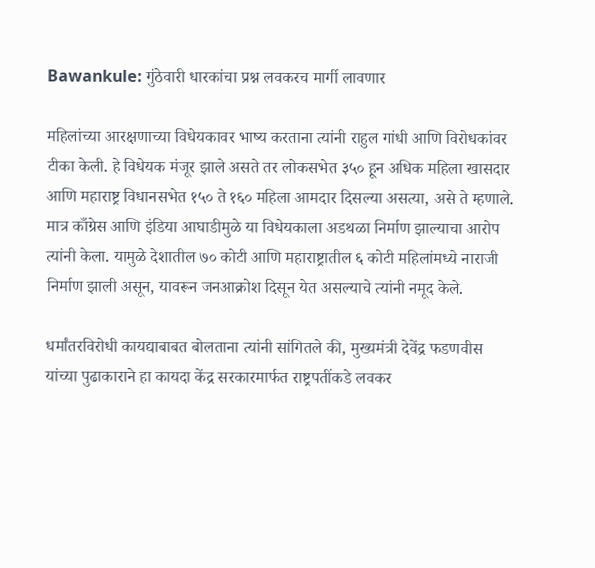Bawankule: गुंठेवारी धारकांचा प्रश्न लवकरच मार्गी लावणार

महिलांच्या आरक्षणाच्या विधेयकावर भाष्य करताना त्यांनी राहुल गांधी आणि विरोधकांवर टीका केली. हे विधेयक मंजूर झाले असते तर लोकसभेत ३५० हून अधिक महिला खासदार आणि महाराष्ट्र विधानसभेत १५० ते १६० महिला आमदार दिसल्या असत्या, असे ते म्हणाले. मात्र काँग्रेस आणि इंडिया आघाडीमुळे या विधेयकाला अडथळा निर्माण झाल्याचा आरोप त्यांनी केला. यामुळे देशातील ७० कोटी आणि महाराष्ट्रातील ६ कोटी महिलांमध्ये नाराजी निर्माण झाली असून, यावरून जनआक्रोश दिसून येत असल्याचे त्यांनी नमूद केले.

धर्मांतरविरोधी कायद्याबाबत बोलताना त्यांनी सांगितले की, मुख्यमंत्री देवेंद्र फडणवीस यांच्या पुढाकाराने हा कायदा केंद्र सरकारमार्फत राष्ट्रपतींकडे लवकर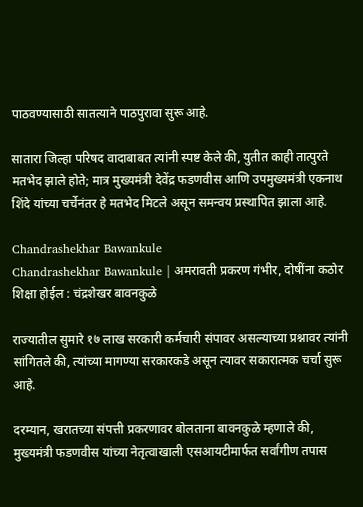पाठवण्यासाठी सातत्याने पाठपुरावा सुरू आहे.

सातारा जिल्हा परिषद वादाबाबत त्यांनी स्पष्ट केले की, युतीत काही तात्पुरते मतभेद झाले होते; मात्र मुख्यमंत्री देवेंद्र फडणवीस आणि उपमुख्यमंत्री एकनाथ शिंदे यांच्या चर्चेनंतर हे मतभेद मिटले असून समन्वय प्रस्थापित झाला आहे.

Chandrashekhar Bawankule
Chandrashekhar Bawankule | अमरावती प्रकरण गंभीर, दोषींना कठोर शिक्षा होईल : चंद्रशेखर बावनकुळे

राज्यातील सुमारे १७ लाख सरकारी कर्मचारी संपावर असल्याच्या प्रश्नावर त्यांनी सांगितले की, त्यांच्या मागण्या सरकारकडे असून त्यावर सकारात्मक चर्चा सुरू आहे.

दरम्यान, खरातच्या संपत्ती प्रकरणावर बोलताना बावनकुळे म्हणाले की, मुख्यमंत्री फडणवीस यांच्या नेतृत्वाखाली एसआयटीमार्फत सर्वांगीण तपास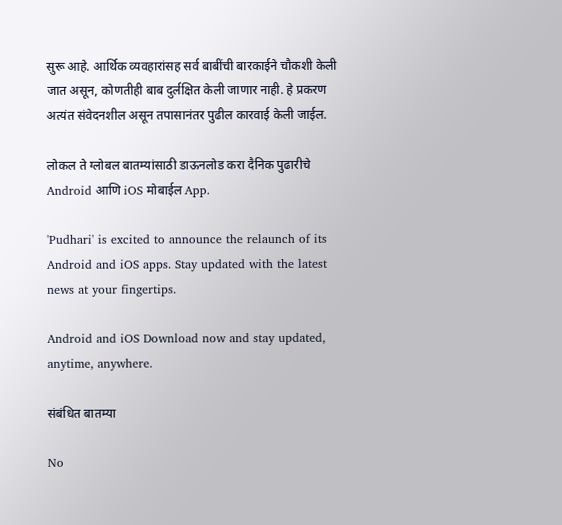सुरू आहे. आर्थिक व्यवहारांसह सर्व बाबींची बारकाईने चौकशी केली जात असून, कोणतीही बाब दुर्लक्षित केली जाणार नाही. हे प्रकरण अत्यंत संवेदनशील असून तपासानंतर पुढील कारवाई केली जाईल.

लोकल ते ग्लोबल बातम्यांसाठी डाऊनलोड करा दैनिक पुढारीचे Android आणि iOS मोबाईल App.

'Pudhari' is excited to announce the relaunch of its Android and iOS apps. Stay updated with the latest news at your fingertips.

Android and iOS Download now and stay updated, anytime, anywhere.

संबंधित बातम्या

No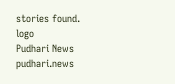stories found.
logo
Pudhari News
pudhari.news